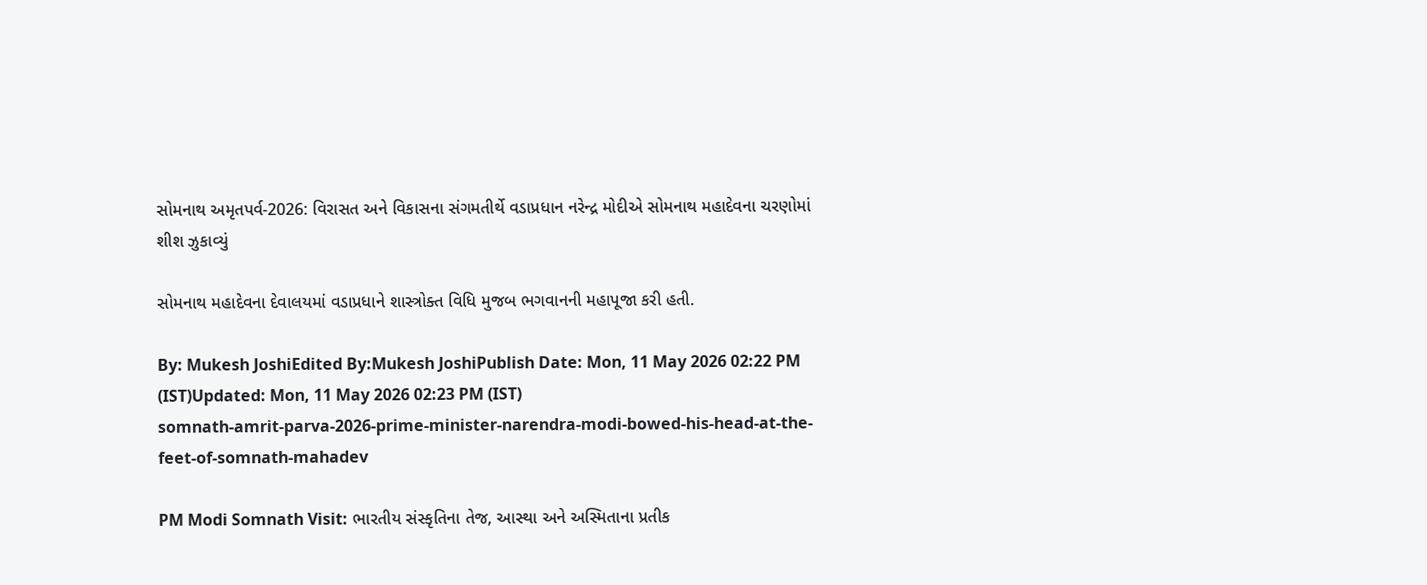સોમનાથ અમૃતપર્વ-2026: વિરાસત અને વિકાસના સંગમતીર્થે વડાપ્રધાન નરેન્દ્ર મોદીએ સોમનાથ મહાદેવના ચરણોમાં શીશ ઝુકાવ્યું

સોમનાથ મહાદેવના દેવાલયમાં વડાપ્રધાને શાસ્ત્રોક્ત વિધિ મુજબ ભગવાનની મહાપૂજા કરી હતી.

By: Mukesh JoshiEdited By:Mukesh JoshiPublish Date: Mon, 11 May 2026 02:22 PM (IST)Updated: Mon, 11 May 2026 02:23 PM (IST)
somnath-amrit-parva-2026-prime-minister-narendra-modi-bowed-his-head-at-the-feet-of-somnath-mahadev

PM Modi Somnath Visit: ભારતીય સંસ્કૃતિના તેજ, આસ્થા અને અસ્મિતાના પ્રતીક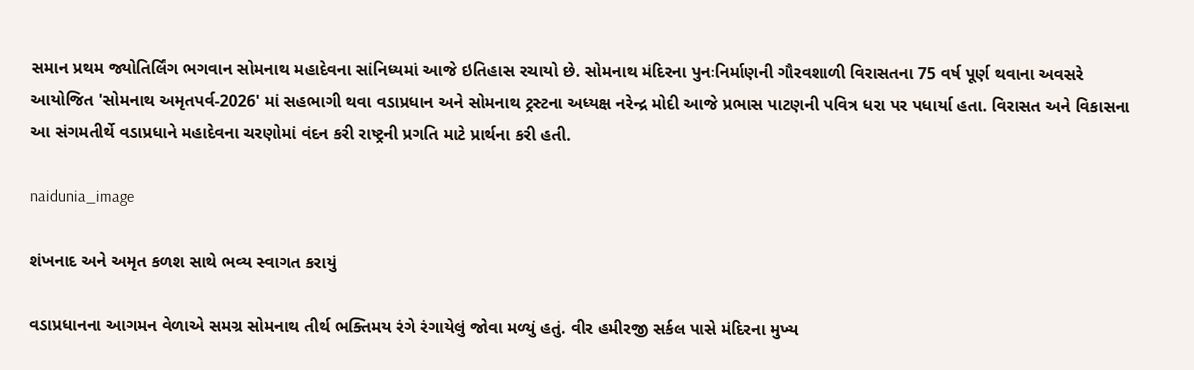સમાન પ્રથમ જ્યોતિર્લિંગ ભગવાન સોમનાથ મહાદેવના સાંનિધ્યમાં આજે ઇતિહાસ રચાયો છે. સોમનાથ મંદિરના પુનઃનિર્માણની ગૌરવશાળી વિરાસતના 75 વર્ષ પૂર્ણ થવાના અવસરે આયોજિત 'સોમનાથ અમૃતપર્વ-2026' માં સહભાગી થવા વડાપ્રધાન અને સોમનાથ ટ્રસ્ટના અધ્યક્ષ નરેન્દ્ર મોદી આજે પ્રભાસ પાટણની પવિત્ર ધરા પર પધાર્યા હતા. વિરાસત અને વિકાસના આ સંગમતીર્થે વડાપ્રધાને મહાદેવના ચરણોમાં વંદન કરી રાષ્ટ્રની પ્રગતિ માટે પ્રાર્થના કરી હતી.

naidunia_image

શંખનાદ અને અમૃત કળશ સાથે ભવ્ય સ્વાગત કરાયું

વડાપ્રધાનના આગમન વેળાએ સમગ્ર સોમનાથ તીર્થ ભક્તિમય રંગે રંગાયેલું જોવા મળ્યું હતું. વીર હમીરજી સર્કલ પાસે મંદિરના મુખ્ય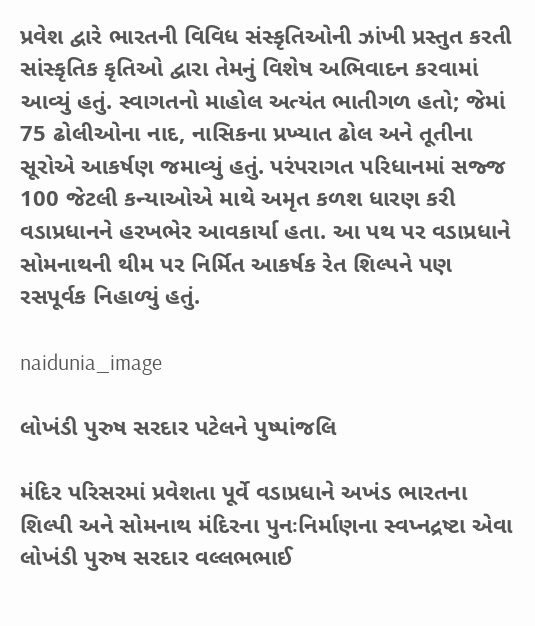પ્રવેશ દ્વારે ભારતની વિવિધ સંસ્કૃતિઓની ઝાંખી પ્રસ્તુત કરતી સાંસ્કૃતિક કૃતિઓ દ્વારા તેમનું વિશેષ અભિવાદન કરવામાં આવ્યું હતું. સ્વાગતનો માહોલ અત્યંત ભાતીગળ હતો; જેમાં 75 ઢોલીઓના નાદ, નાસિકના પ્રખ્યાત ઢોલ અને તૂતીના સૂરોએ આકર્ષણ જમાવ્યું હતું. પરંપરાગત પરિધાનમાં સજ્જ 100 જેટલી કન્યાઓએ માથે અમૃત કળશ ધારણ કરી વડાપ્રધાનને હરખભેર આવકાર્યા હતા. આ પથ પર વડાપ્રધાને સોમનાથની થીમ પર નિર્મિત આકર્ષક રેત શિલ્પને પણ રસપૂર્વક નિહાળ્યું હતું.

naidunia_image

લોખંડી પુરુષ સરદાર પટેલને પુષ્પાંજલિ

મંદિર પરિસરમાં પ્રવેશતા પૂર્વે વડાપ્રધાને અખંડ ભારતના શિલ્પી અને સોમનાથ મંદિરના પુનઃનિર્માણના સ્વપ્નદ્રષ્ટા એવા લોખંડી પુરુષ સરદાર વલ્લભભાઈ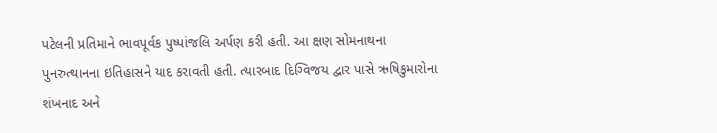પટેલની પ્રતિમાને ભાવપૂર્વક પુષ્પાંજલિ અર્પણ કરી હતી. આ ક્ષણ સોમનાથના પુનરુત્થાનના ઇતિહાસને યાદ કરાવતી હતી. ત્યારબાદ દિગ્વિજય દ્વાર પાસે ઋષિકુમારોના શંખનાદ અને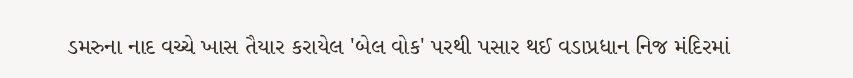ડમરુના નાદ વચ્ચે ખાસ તૈયાર કરાયેલ 'બેલ વોક' પરથી પસાર થઈ વડાપ્રધાન નિજ મંદિરમાં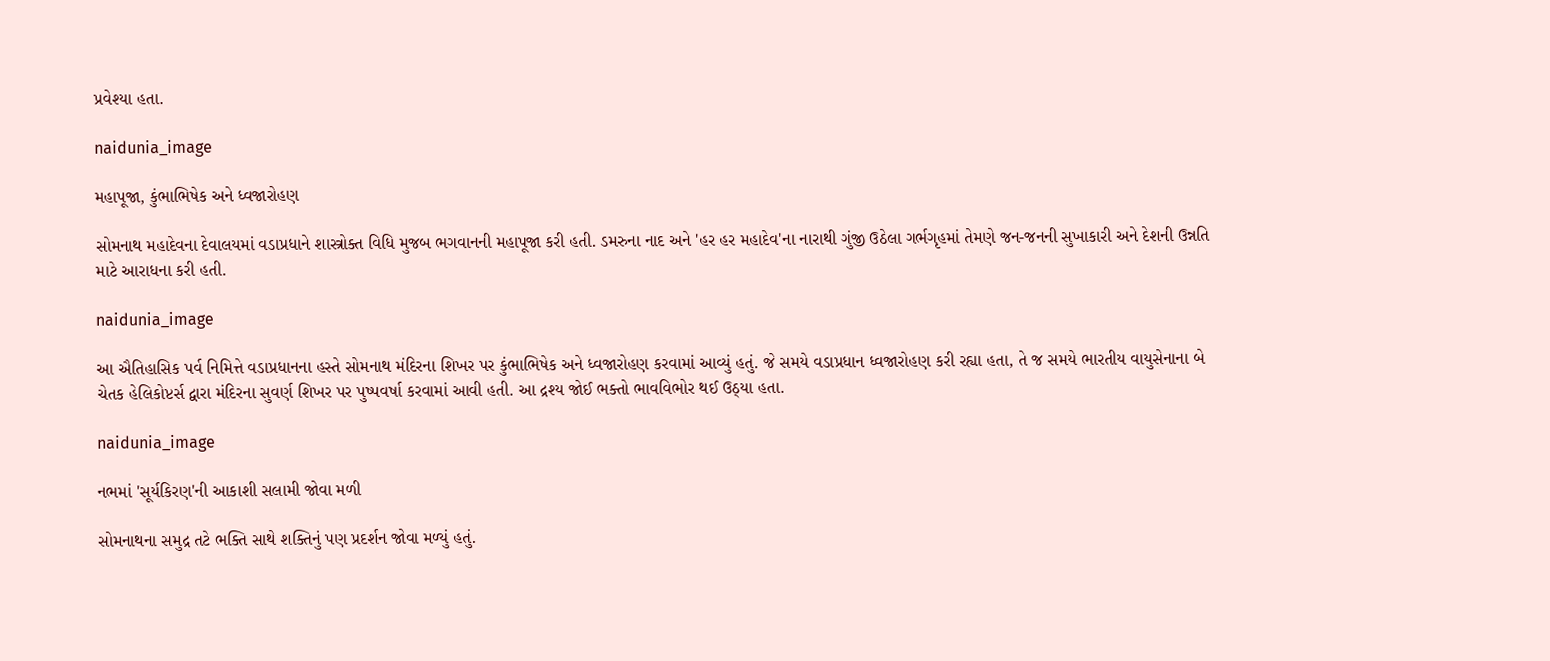પ્રવેશ્યા હતા.

naidunia_image

મહાપૂજા, કુંભાભિષેક અને ધ્વજારોહણ

સોમનાથ મહાદેવના દેવાલયમાં વડાપ્રધાને શાસ્ત્રોક્ત વિધિ મુજબ ભગવાનની મહાપૂજા કરી હતી. ડમરુના નાદ અને 'હર હર મહાદેવ'ના નારાથી ગુંજી ઉઠેલા ગર્ભગૃહમાં તેમણે જન-જનની સુખાકારી અને દેશની ઉન્નતિ માટે આરાધના કરી હતી.

naidunia_image

આ ઐતિહાસિક પર્વ નિમિત્તે વડાપ્રધાનના હસ્તે સોમનાથ મંદિરના શિખર પર કુંભાભિષેક અને ધ્વજારોહણ કરવામાં આવ્યું હતું. જે સમયે વડાપ્રધાન ધ્વજારોહણ કરી રહ્યા હતા, તે જ સમયે ભારતીય વાયુસેનાના બે ચેતક હેલિકોપ્ટર્સ દ્વારા મંદિરના સુવર્ણ શિખર પર પુષ્પવર્ષા કરવામાં આવી હતી. આ દ્રશ્ય જોઈ ભક્તો ભાવવિભોર થઈ ઉઠ્યા હતા.

naidunia_image

નભમાં 'સૂર્યકિરણ'ની આકાશી સલામી જોવા મળી

સોમનાથના સમુદ્ર તટે ભક્તિ સાથે શક્તિનું પણ પ્રદર્શન જોવા મળ્યું હતું.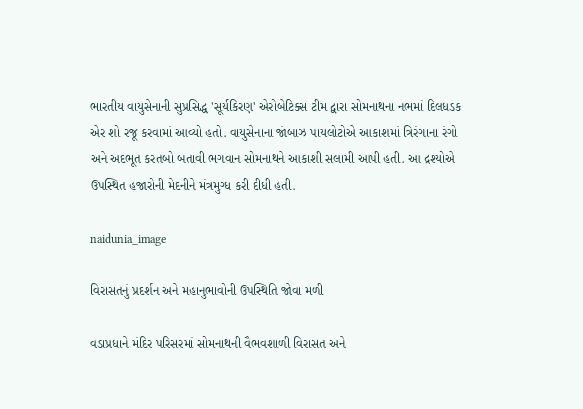ભારતીય વાયુસેનાની સુપ્રસિદ્ધ 'સૂર્યકિરણ' એરોબેટિક્સ ટીમ દ્વારા સોમનાથના નભમાં દિલધડક એર શો રજૂ કરવામાં આવ્યો હતો. વાયુસેનાના જાંબાઝ પાયલોટોએ આકાશમાં ત્રિરંગાના રંગો અને અદભૂત કરતબો બતાવી ભગવાન સોમનાથને આકાશી સલામી આપી હતી. આ દ્રશ્યોએ ઉપસ્થિત હજારોની મેદનીને મંત્રમુગ્ધ કરી દીધી હતી.

naidunia_image

વિરાસતનું પ્રદર્શન અને મહાનુભાવોની ઉપસ્થિતિ જોવા મળી

વડાપ્રધાને મંદિર પરિસરમાં સોમનાથની વૈભવશાળી વિરાસત અને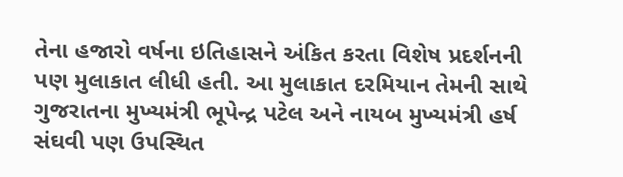તેના હજારો વર્ષના ઇતિહાસને અંકિત કરતા વિશેષ પ્રદર્શનની પણ મુલાકાત લીધી હતી. આ મુલાકાત દરમિયાન તેમની સાથે ગુજરાતના મુખ્યમંત્રી ભૂપેન્દ્ર પટેલ અને નાયબ મુખ્યમંત્રી હર્ષ સંઘવી પણ ઉપસ્થિત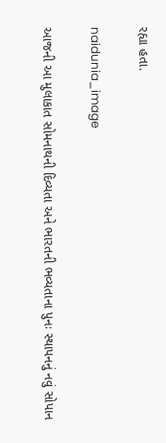રહ્યા હતા.

naidunia_image

આજની આ મુલાકાત સોમનાથની દિવ્યતા અને ભારતની ભવ્યતાના પુનઃ સ્થાપનનું નવું સોપાન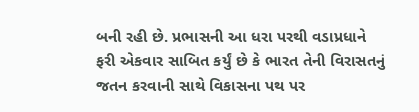બની રહી છે. પ્રભાસની આ ધરા પરથી વડાપ્રધાને ફરી એકવાર સાબિત કર્યું છે કે ભારત તેની વિરાસતનું જતન કરવાની સાથે વિકાસના પથ પર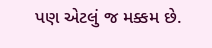પણ એટલું જ મક્કમ છે.